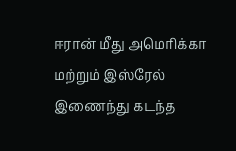ஈரான் மீது அமெரிக்கா மற்றும் இஸ்ரேல் இணைந்து கடந்த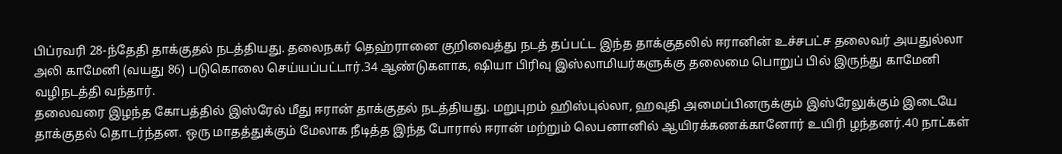பிப்ரவரி 28-ந்தேதி தாக்குதல் நடத்தியது. தலைநகர் தெஹ்ரானை குறிவைத்து நடத் தப்பட்ட இந்த தாக்குதலில் ஈரானின் உச்சபட்ச தலைவர் அயதுல்லா அலி காமேனி (வயது 86) படுகொலை செய்யப்பட்டார்.34 ஆண்டுகளாக, ஷியா பிரிவு இஸ்லாமியர்களுக்கு தலைமை பொறுப் பில் இருந்து காமேனி வழிநடத்தி வந்தார்.
தலைவரை இழந்த கோபத்தில் இஸ்ரேல் மீது ஈரான் தாக்குதல் நடத்தியது. மறுபுறம் ஹிஸ்புல்லா, ஹவுதி அமைப்பினருக்கும் இஸ்ரேலுக்கும் இடையே தாக்குதல் தொடர்ந்தன. ஒரு மாதத்துக்கும் மேலாக நீடித்த இந்த போரால் ஈரான் மற்றும் லெபனானில் ஆயிரக்கணக்கானோர் உயிரி ழந்தனர்.40 நாட்கள்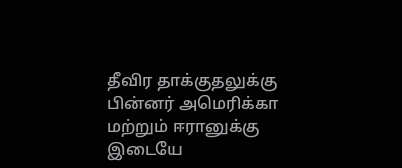தீவிர தாக்குதலுக்கு பின்னர் அமெரிக்கா மற்றும் ஈரானுக்கு இடையே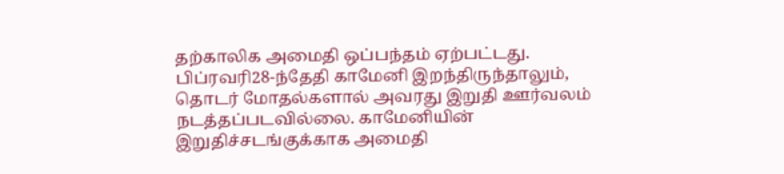தற்காலிக அமைதி ஒப்பந்தம் ஏற்பட்டது. பிப்ரவரி28-ந்தேதி காமேனி இறந்திருந்தாலும், தொடர் மோதல்களால் அவரது இறுதி ஊர்வலம் நடத்தப்படவில்லை. காமேனியின் இறுதிச்சடங்குக்காக அமைதி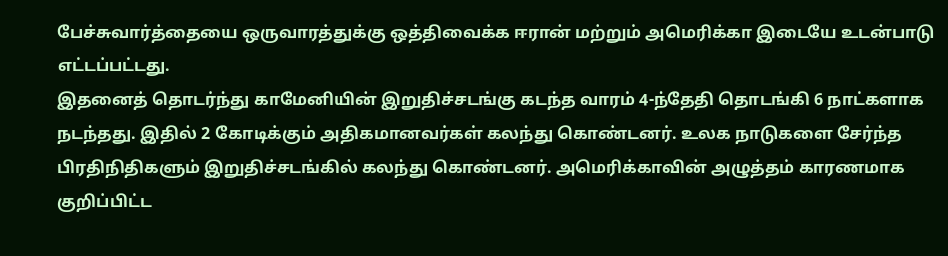பேச்சுவார்த்தையை ஒருவாரத்துக்கு ஒத்திவைக்க ஈரான் மற்றும் அமெரிக்கா இடையே உடன்பாடு எட்டப்பட்டது.
இதனைத் தொடர்ந்து காமேனியின் இறுதிச்சடங்கு கடந்த வாரம் 4-ந்தேதி தொடங்கி 6 நாட்களாக நடந்தது. இதில் 2 கோடிக்கும் அதிகமானவர்கள் கலந்து கொண்டனர். உலக நாடுகளை சேர்ந்த பிரதிநிதிகளும் இறுதிச்சடங்கில் கலந்து கொண்டனர். அமெரிக்காவின் அழுத்தம் காரணமாக குறிப்பிட்ட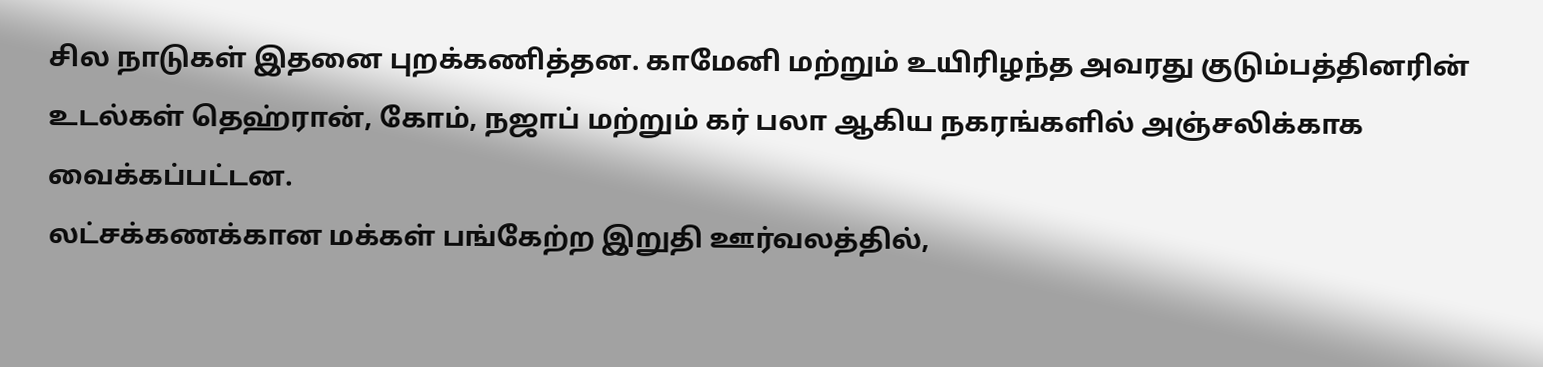சில நாடுகள் இதனை புறக்கணித்தன. காமேனி மற்றும் உயிரிழந்த அவரது குடும்பத்தினரின் உடல்கள் தெஹ்ரான், கோம், நஜாப் மற்றும் கர் பலா ஆகிய நகரங்களில் அஞ்சலிக்காக வைக்கப்பட்டன.
லட்சக்கணக்கான மக்கள் பங்கேற்ற இறுதி ஊர்வலத்தில்,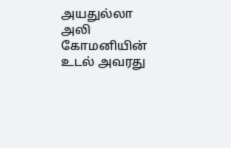அயதுல்லா அலி கோமனியின் உடல் அவரது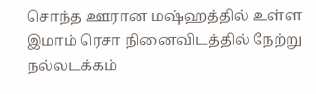சொந்த ஊரான மஷ்ஹத்தில் உள்ள இமாம் ரெசா நினைவிடத்தில் நேற்று நல்லடக்கம்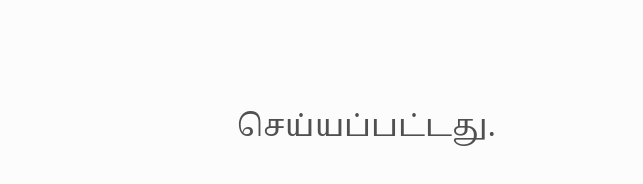செய்யப்பட்டது.